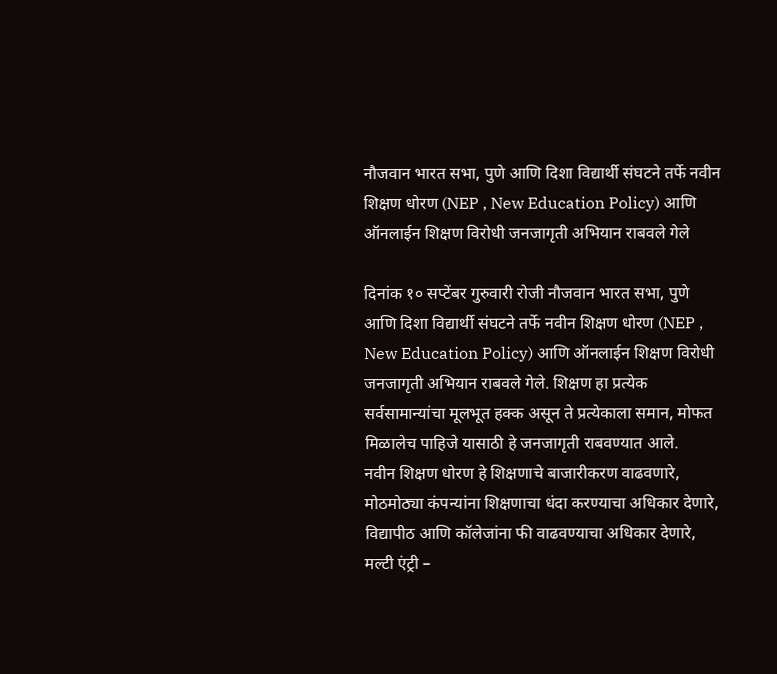नौजवान भारत सभा, पुणे आणि दिशा विद्यार्थी संघटने तर्फे नवीन शिक्षण धोरण (NEP , New Education Policy) आणि ऑनलाईन शिक्षण विरोधी जनजागृती अभियान राबवले गेले

दिनांक १० सप्टेंबर गुरुवारी रोजी नौजवान भारत सभा, पुणे आणि दिशा विद्यार्थी संघटने तर्फे नवीन शिक्षण धोरण (NEP , New Education Policy) आणि ऑनलाईन शिक्षण विरोधी जनजागृती अभियान राबवले गेले. शिक्षण हा प्रत्येक सर्वसामान्यांचा मूलभूत हक्क असून ते प्रत्येकाला समान, मोफत मिळालेच पाहिजे यासाठी हे जनजागृती राबवण्यात आले.
नवीन शिक्षण धोरण हे शिक्षणाचे बाजारीकरण वाढवणारे, मोठमोठ्या कंपन्यांना शिक्षणाचा धंदा करण्याचा अधिकार देणारे, विद्यापीठ आणि कॉलेजांना फी वाढवण्याचा अधिकार देणारे, मल्टी एंट्री –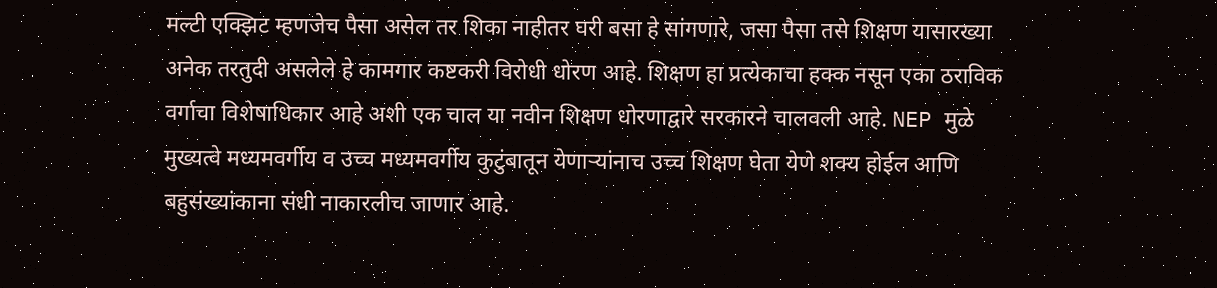मल्टी एक्झिट म्हणजेच पैसा असेल तर शिका नाहीतर घरी बसा हे सांगणारे, जसा पैसा तसे शिक्षण यासारख्या अनेक तरतुदी असलेले हे कामगार कष्टकरी विरोधी धोरण आहे. शिक्षण हा प्रत्येकाचा हक्क नसून एका ठराविक वर्गाचा विशेषाधिकार आहे अशी एक चाल या नवीन शिक्षण धोरणाद्वारे सरकारने चालवली आहे. NEP मुळे मुख्यत्वे मध्यमवर्गीय व उच्च मध्यमवर्गीय कुटुंबातून येणाऱ्यांनाच उच्च शिक्षण घेता येणे शक्य होईल आणि बहुसंख्यांकाना संधी नाकारलीच जाणार आहे.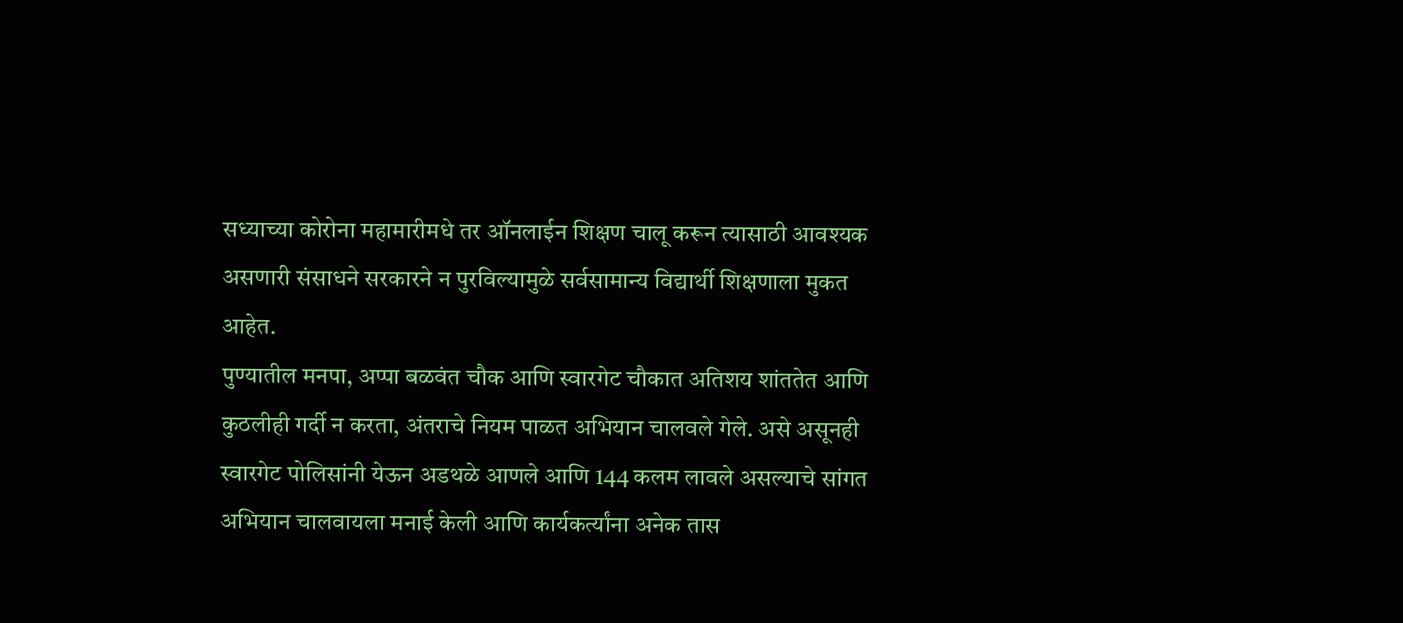सध्याच्या कोरोना महामारीमधे तर ऑनलाईन शिक्षण चालू करून त्यासाठी आवश्यक असणारी संसाधने सरकारने न पुरविल्यामुळे सर्वसामान्य विद्यार्थी शिक्षणाला मुकत आहेत.
पुण्यातील मनपा, अप्पा बळवंत चौक आणि स्वारगेट चौकात अतिशय शांततेत आणि कुठलीही गर्दी न करता, अंतराचे नियम पाळत अभियान चालवले गेले. असे असूनही स्वारगेट पोलिसांनी येऊन अडथळे आणले आणि 144 कलम लावले असल्याचे सांगत अभियान चालवायला मनाई केली आणि कार्यकर्त्यांना अनेक तास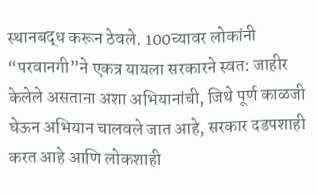स्थानबद्ध करून ठेवले. 100च्यावर लोकांनी “परवानगी”ने एकत्र यायला सरकारने स्वत: जाहीर केलेले असताना अशा अभियानांची, जिथे पूर्ण काळजी घेऊन अभियान चालवले जात आहे, सरकार दडपशाही करत आहे आणि लोकशाही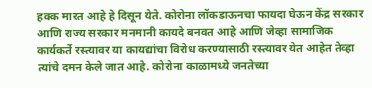हक्क मारत आहे हे दिसून येते. कोरोना लॉकडाऊनचा फायदा घेऊन केंद्र सरकार आणि राज्य सरकार मनमानी कायदे बनवत आहे आणि जेव्हा सामाजिक कार्यकर्ते रस्त्यावर या कायद्यांचा विरोध करण्यासाठी रस्त्यावर येत आहेत तेव्हा त्यांचे दमन केले जात आहे. कोरोना काळामध्ये जनतेच्या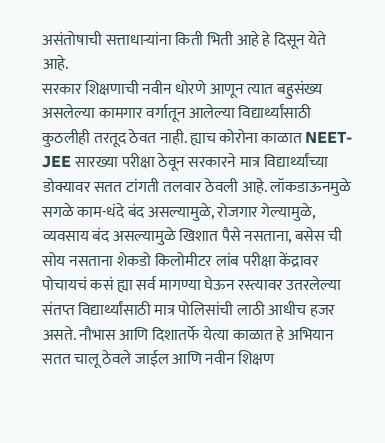असंतोषाची सत्ताधाऱ्यांना किती भिती आहे हे दिसून येते आहे.
सरकार शिक्षणाची नवीन धोरणे आणून त्यात बहुसंख्य असलेल्या कामगार वर्गातून आलेल्या विद्यार्थ्यांसाठी कुठलीही तरतूद ठेवत नाही. ह्याच कोरोना काळात NEET-JEE सारख्या परीक्षा ठेवून सरकारने मात्र विद्यार्थ्यांच्या डोक्यावर सतत टांगती तलवार ठेवली आहे. लॉकडाऊनमुळे सगळे काम-धंदे बंद असल्यामुळे, रोजगार गेल्यामुळे, व्यवसाय बंद असल्यामुळे खिशात पैसे नसताना, बसेस ची सोय नसताना शेकडो किलोमीटर लांब परीक्षा केंद्रावर पोचायचं कसं ह्या सर्व मागण्या घेऊन रस्त्यावर उतरलेल्या संतप्त विद्यार्थ्यांसाठी मात्र पोलिसांची लाठी आधीच हजर असते. नौभास आणि दिशातर्फे येत्या काळात हे अभियान सतत चालू ठेवले जाईल आणि नवीन शिक्षण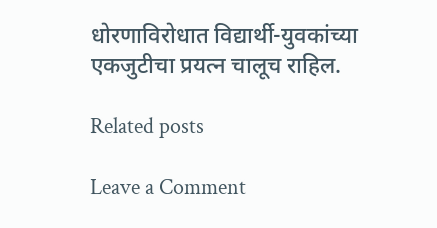धोरणाविरोधात विद्यार्थी-युवकांच्या एकजुटीचा प्रयत्न चालूच राहिल.

Related posts

Leave a Comment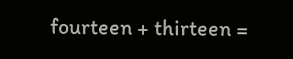fourteen + thirteen =